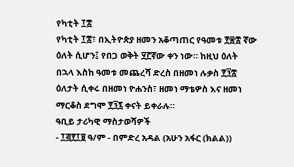የካቲት ፲፰
የካቲት ፲፰፣ በኢትዮጵያ ዘመን አቆጣጠር የዓመቱ ፻፷፰ ኛው ዕለት ሲሆን፤ የበጋ ወቅት ፶፫ኛው ቀን ነው። ከዚህ ዕለት በኋላ እስከ ዓመቱ መጨረሻ ድረስ በዘመነ ሉቃስ ፻፺፰ ዕለታት ሲቀሩ በዘመነ ዮሐንስ፣ ዘመነ ማቴዎስ እና ዘመነ ማርቆስ ደግሞ ፻፺፯ ቀናት ይቀራሉ።
ዓቢይ ታሪካዊ ማስታወሻዎች
- ፲፭፻፲፱ ዓ/ም - በምድረ አዳል (አሁን አፋር (ክልል))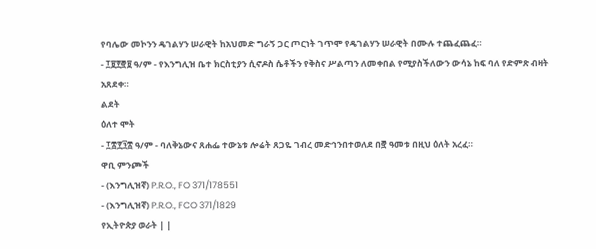የባሌው መኮንን ዴገልሃን ሠራዊት ከአህመድ ግራኝ ጋር ጦርነት ገጥሞ የዴገልሃን ሠራዊት በሙሉ ተጨፈጨፈ።
- ፲፱፻፸፱ ዓ/ም - የእንግሊዝ ቤተ ክርስቲያን ሲኖዶስ ሴቶችን የቅስና ሥልጣን ለመቀበል የሚያስችለውን ውሳኔ ከፍ ባለ የድምጽ ብዛት አጸደቀ።
ልደት
ዕለተ ሞት
- ፲፰፻፺፰ ዓ/ም - ባለቅኔውና ጸሐፌ ተውኔቱ ሎሬት ጸጋዬ ገብረ መድኅንበተወለደ በ፸ ዓመቱ በዚህ ዕለት አረፈ።
ዋቢ ምንጮች
- (እንግሊዝኛ) P.R.O., FO 371/178551
- (እንግሊዝኛ) P.R.O., FCO 371/1829
የኢትዮጵያ ወራት | |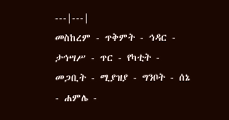---|---|
መስከረም - ጥቅምት - ኅዳር - ታኅሣሥ - ጥር - የካቲት - መጋቢት - ሚያዝያ - ግንቦት - ሰኔ - ሐምሌ -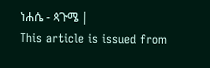ነሐሴ - ጳጉሜ |
This article is issued from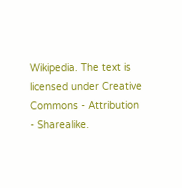Wikipedia. The text is licensed under Creative Commons - Attribution - Sharealike.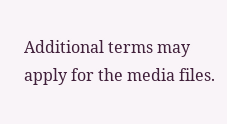Additional terms may apply for the media files.